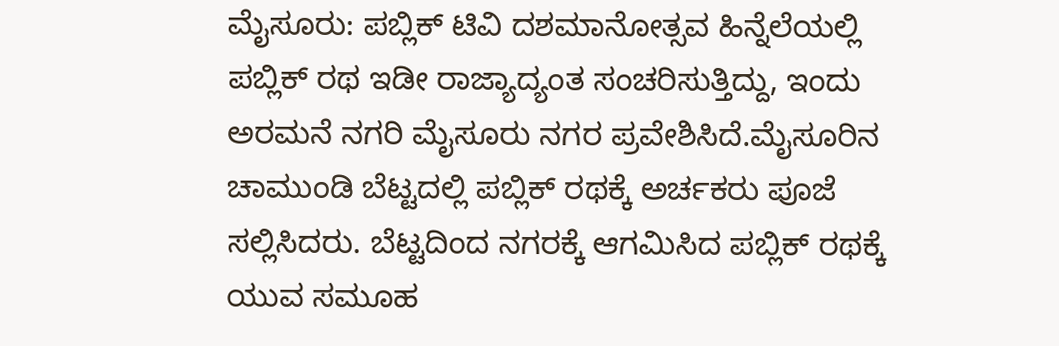ಮೈಸೂರು: ಪಬ್ಲಿಕ್ ಟಿವಿ ದಶಮಾನೋತ್ಸವ ಹಿನ್ನೆಲೆಯಲ್ಲಿ ಪಬ್ಲಿಕ್ ರಥ ಇಡೀ ರಾಜ್ಯಾದ್ಯಂತ ಸಂಚರಿಸುತ್ತಿದ್ದು, ಇಂದು ಅರಮನೆ ನಗರಿ ಮೈಸೂರು ನಗರ ಪ್ರವೇಶಿಸಿದೆ.ಮೈಸೂರಿನ ಚಾಮುಂಡಿ ಬೆಟ್ಟದಲ್ಲಿ ಪಬ್ಲಿಕ್ ರಥಕ್ಕೆ ಅರ್ಚಕರು ಪೂಜೆ ಸಲ್ಲಿಸಿದರು. ಬೆಟ್ಟದಿಂದ ನಗರಕ್ಕೆ ಆಗಮಿಸಿದ ಪಬ್ಲಿಕ್ ರಥಕ್ಕೆ ಯುವ ಸಮೂಹ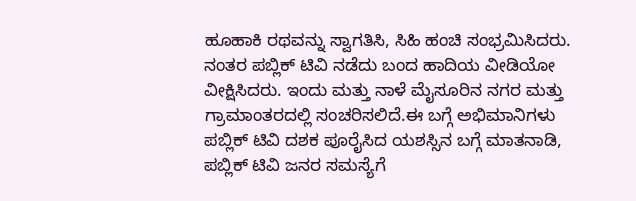ಹೂಹಾಕಿ ರಥವನ್ನು ಸ್ವಾಗತಿಸಿ, ಸಿಹಿ ಹಂಚಿ ಸಂಭ್ರಮಿಸಿದರು. ನಂತರ ಪಬ್ಲಿಕ್ ಟಿವಿ ನಡೆದು ಬಂದ ಹಾದಿಯ ವೀಡಿಯೋ ವೀಕ್ಷಿಸಿದರು. ಇಂದು ಮತ್ತು ನಾಳೆ ಮೈಸೂರಿನ ನಗರ ಮತ್ತು ಗ್ರಾಮಾಂತರದಲ್ಲಿ ಸಂಚರಿಸಲಿದೆ.ಈ ಬಗ್ಗೆ ಅಭಿಮಾನಿಗಳು ಪಬ್ಲಿಕ್ ಟಿವಿ ದಶಕ ಪೂರೈಸಿದ ಯಶಸ್ಸಿನ ಬಗ್ಗೆ ಮಾತನಾಡಿ, ಪಬ್ಲಿಕ್ ಟಿವಿ ಜನರ ಸಮಸ್ಯೆಗೆ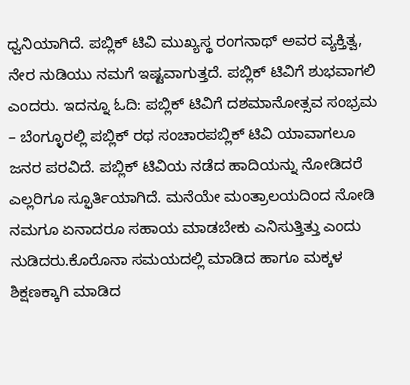ಧ್ವನಿಯಾಗಿದೆ. ಪಬ್ಲಿಕ್ ಟಿವಿ ಮುಖ್ಯಸ್ಥ ರಂಗನಾಥ್ ಅವರ ವ್ಯಕ್ತಿತ್ವ, ನೇರ ನುಡಿಯು ನಮಗೆ ಇಷ್ಟವಾಗುತ್ತದೆ. ಪಬ್ಲಿಕ್ ಟಿವಿಗೆ ಶುಭವಾಗಲಿ ಎಂದರು. ಇದನ್ನೂ ಓದಿ: ಪಬ್ಲಿಕ್ ಟಿವಿಗೆ ದಶಮಾನೋತ್ಸವ ಸಂಭ್ರಮ – ಬೆಂಗ್ಳೂರಲ್ಲಿ ಪಬ್ಲಿಕ್ ರಥ ಸಂಚಾರಪಬ್ಲಿಕ್ ಟಿವಿ ಯಾವಾಗಲೂ ಜನರ ಪರವಿದೆ. ಪಬ್ಲಿಕ್ ಟಿವಿಯ ನಡೆದ ಹಾದಿಯನ್ನು ನೋಡಿದರೆ ಎಲ್ಲರಿಗೂ ಸ್ಫೂರ್ತಿಯಾಗಿದೆ. ಮನೆಯೇ ಮಂತ್ರಾಲಯದಿಂದ ನೋಡಿ ನಮಗೂ ಏನಾದರೂ ಸಹಾಯ ಮಾಡಬೇಕು ಎನಿಸುತ್ತಿತ್ತು ಎಂದು ನುಡಿದರು.ಕೊರೊನಾ ಸಮಯದಲ್ಲಿ ಮಾಡಿದ ಹಾಗೂ ಮಕ್ಕಳ ಶಿಕ್ಷಣಕ್ಕಾಗಿ ಮಾಡಿದ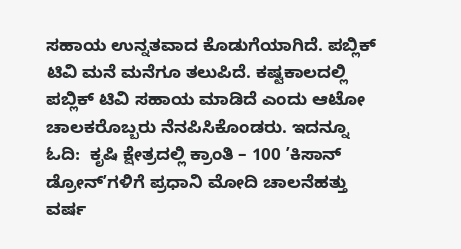ಸಹಾಯ ಉನ್ನತವಾದ ಕೊಡುಗೆಯಾಗಿದೆ. ಪಬ್ಲಿಕ್ ಟಿವಿ ಮನೆ ಮನೆಗೂ ತಲುಪಿದೆ. ಕಷ್ಟಕಾಲದಲ್ಲಿ ಪಬ್ಲಿಕ್ ಟಿವಿ ಸಹಾಯ ಮಾಡಿದೆ ಎಂದು ಆಟೋ ಚಾಲಕರೊಬ್ಬರು ನೆನಪಿಸಿಕೊಂಡರು. ಇದನ್ನೂ ಓದಿ:  ಕೃಷಿ ಕ್ಷೇತ್ರದಲ್ಲಿ ಕ್ರಾಂತಿ – 100 ʼಕಿಸಾನ್‌ ಡ್ರೋನ್‌ʼಗಳಿಗೆ ಪ್ರಧಾನಿ ಮೋದಿ ಚಾಲನೆಹತ್ತು ವರ್ಷ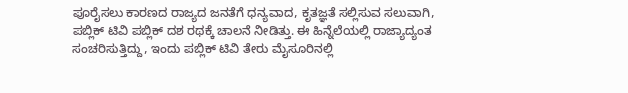ಪೂರೈಸಲು ಕಾರಣದ ರಾಜ್ಯದ ಜನತೆಗೆ ಧನ್ಯವಾದ, ಕೃತಜ್ಞತೆ ಸಲ್ಲಿಸುವ ಸಲುವಾಗಿ, ಪಬ್ಲಿಕ್ ಟಿವಿ ಪಬ್ಲಿಕ್ ದಶ ರಥಕ್ಕೆ ಚಾಲನೆ ನೀಡಿತ್ತು. ಈ ಹಿನ್ನೆಲೆಯಲ್ಲಿ ರಾಜ್ಯಾದ್ಯಂತ ಸಂಚರಿಸುತ್ತಿದ್ದು, ಇಂದು ಪಬ್ಲಿಕ್ ಟಿವಿ ತೇರು ಮೈಸೂರಿನಲ್ಲಿ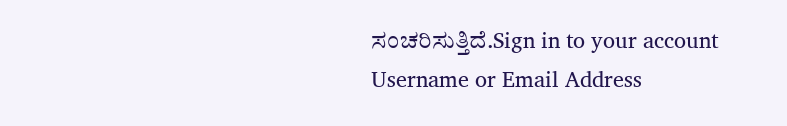ಸಂಚರಿಸುತ್ತಿದೆ.Sign in to your account
Username or Email Address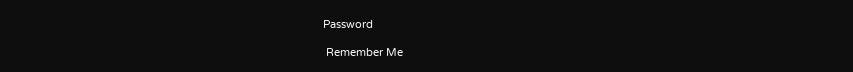Password

 Remember Me